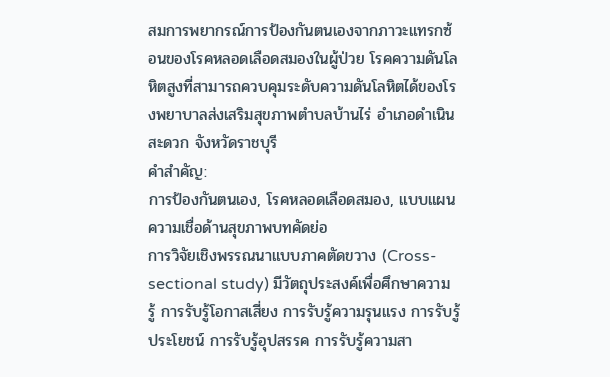สมการพยากรณ์การป้องกันตนเองจากภาวะแทรกซ้อนของโรคหลอดเลือดสมองในผู้ป่วย โรคความดันโลหิตสูงที่สามารถควบคุมระดับความดันโลหิตได้ของโรงพยาบาลส่งเสริมสุขภาพตำบลบ้านไร่ อำเภอดำเนินสะดวก จังหวัดราชบุรี
คำสำคัญ:
การป้องกันตนเอง, โรคหลอดเลือดสมอง, แบบแผนความเชื่อด้านสุขภาพบทคัดย่อ
การวิจัยเชิงพรรณนาแบบภาคตัดขวาง (Cross-sectional study) มีวัตถุประสงค์เพื่อศึกษาความรู้ การรับรู้โอกาสเสี่ยง การรับรู้ความรุนแรง การรับรู้ประโยชน์ การรับรู้อุปสรรค การรับรู้ความสา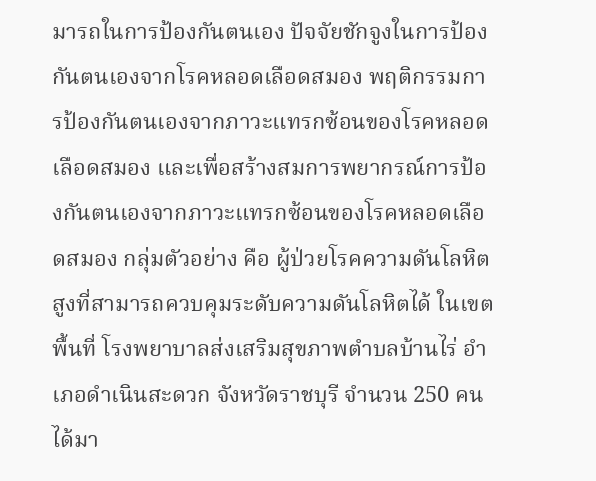มารถในการป้องกันตนเอง ปัจจัยชักจูงในการป้องกันตนเองจากโรคหลอดเลือดสมอง พฤติกรรมการป้องกันตนเองจากภาวะแทรกซ้อนของโรคหลอดเลือดสมอง และเพื่อสร้างสมการพยากรณ์การป้องกันตนเองจากภาวะแทรกซ้อนของโรคหลอดเลือดสมอง กลุ่มตัวอย่าง คือ ผู้ป่วยโรคความดันโลหิตสูงที่สามารถควบคุมระดับความดันโลหิตได้ ในเขตพื้นที่ โรงพยาบาลส่งเสริมสุขภาพตำบลบ้านไร่ อำเภอดำเนินสะดวก จังหวัดราชบุรี จำนวน 250 คน ได้มา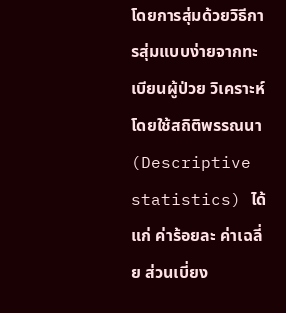โดยการสุ่มด้วยวิธีการสุ่มแบบง่ายจากทะเบียนผู้ป่วย วิเคราะห์โดยใช้สถิติพรรณนา (Descriptive statistics) ได้แก่ ค่าร้อยละ ค่าเฉลี่ย ส่วนเบี่ยง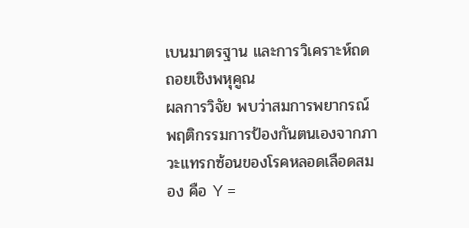เบนมาตรฐาน และการวิเคราะห์ถดถอยเชิงพหุคูณ
ผลการวิจัย พบว่าสมการพยากรณ์พฤติกรรมการป้องกันตนเองจากภาวะแทรกซ้อนของโรคหลอดเลือดสมอง คือ Y =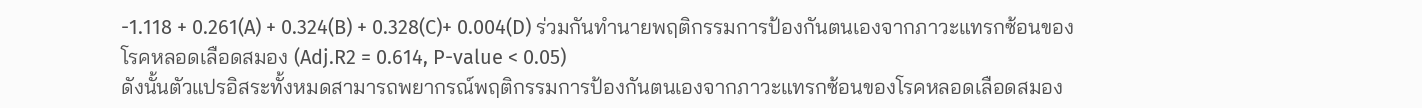-1.118 + 0.261(A) + 0.324(B) + 0.328(C)+ 0.004(D) ร่วมกันทำนายพฤติกรรมการป้องกันตนเองจากภาวะแทรกซ้อนของโรคหลอดเลือดสมอง (Adj.R2 = 0.614, P-value < 0.05)
ดังนั้นตัวแปรอิสระทั้งหมดสามารถพยากรณ์พฤติกรรมการป้องกันตนเองจากภาวะแทรกซ้อนของโรคหลอดเลือดสมอง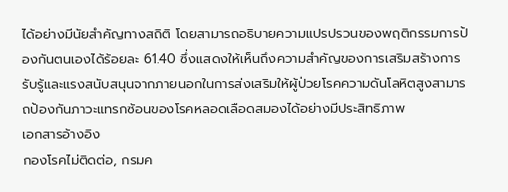ได้อย่างมีนัยสำคัญทางสถิติ โดยสามารถอธิบายความแปรปรวนของพฤติกรรมการป้องกันตนเองได้ร้อยละ 61.40 ซึ่งแสดงให้เห็นถึงความสำคัญของการเสริมสร้างการรับรู้และแรงสนับสนุนจากภายนอกในการส่งเสริมให้ผู้ป่วยโรคความดันโลหิตสูงสามารถป้องกันภาวะแทรกซ้อนของโรคหลอดเลือดสมองได้อย่างมีประสิทธิภาพ
เอกสารอ้างอิง
กองโรคไม่ติดต่อ, กรมค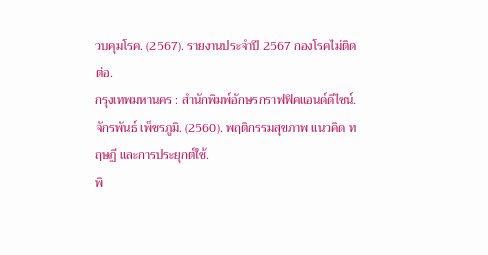วบคุมโรค. (2567). รายงานประจำปี 2567 กองโรคไม่ติดต่อ.
กรุงเทพมหานคร : สำนักพิมพ์อักษรกราฟฟิคแอนด์ดีไซน์.
จักรพันธ์ เพ็ชรภูมิ. (2560). พฤติกรรมสุขภาพ แนวคิด ทฤษฏี และการประยุกต์ใช้.
พิ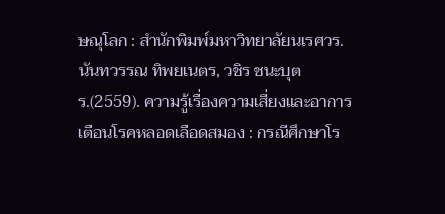ษณุโลก : สำนักพิมพ์มหาวิทยาลัยนเรศวร.
นันทวรรณ ทิพยเนตร, วชิร ชนะบุตร.(2559). ความรู้เรื่องความเสี่ยงและอาการเตือนโรคหลอดเลือดสมอง : กรณีศึกษาโร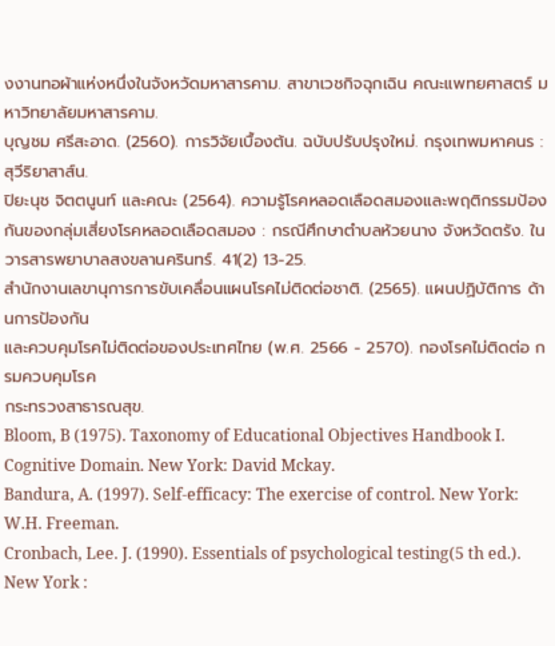งงานทอผ้าแห่งหนึ่งในจังหวัดมหาสารคาม. สาขาเวชกิจฉุกเฉิน คณะแพทยศาสตร์ มหาวิทยาลัยมหาสารคาม.
บุญชม ศรีสะอาด. (2560). การวิจัยเบื้องต้น. ฉบับปรับปรุงใหม่. กรุงเทพมหาคนร : สุวีริยาสาส์น.
ปิยะนุช จิตตนูนท์ และคณะ (2564). ความรู้โรคหลอดเลือดสมองและพฤติกรรมป้องกันของกลุ่มเสี่ยงโรคหลอดเลือดสมอง : กรณีศึกษาตำบลห้วยนาง จังหวัดตรัง. ใน วารสารพยาบาลสงขลานครินทร์. 41(2) 13-25.
สำนักงานเลขานุการการขับเคลื่อนแผนโรคไม่ติดต่อชาติ. (2565). แผนปฏิบัติการ ด้านการป้องกัน
และควบคุมโรคไม่ติดต่อของประเทศไทย (พ.ศ. 2566 - 2570). กองโรคไม่ติดต่อ กรมควบคุมโรค
กระทรวงสาธารณสุข.
Bloom, B (1975). Taxonomy of Educational Objectives Handbook I.
Cognitive Domain. New York: David Mckay.
Bandura, A. (1997). Self-efficacy: The exercise of control. New York: W.H. Freeman.
Cronbach, Lee. J. (1990). Essentials of psychological testing(5 th ed.).
New York :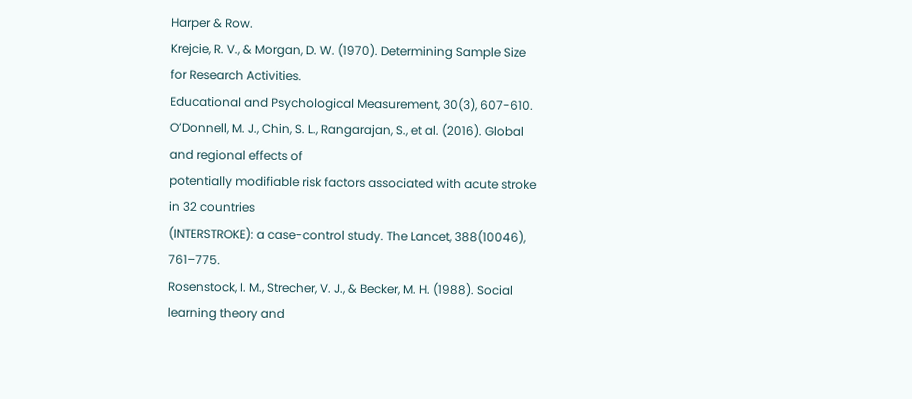Harper & Row.
Krejcie, R. V., & Morgan, D. W. (1970). Determining Sample Size for Research Activities.
Educational and Psychological Measurement, 30(3), 607-610.
O’Donnell, M. J., Chin, S. L., Rangarajan, S., et al. (2016). Global and regional effects of
potentially modifiable risk factors associated with acute stroke in 32 countries
(INTERSTROKE): a case-control study. The Lancet, 388(10046), 761–775.
Rosenstock, I. M., Strecher, V. J., & Becker, M. H. (1988). Social learning theory and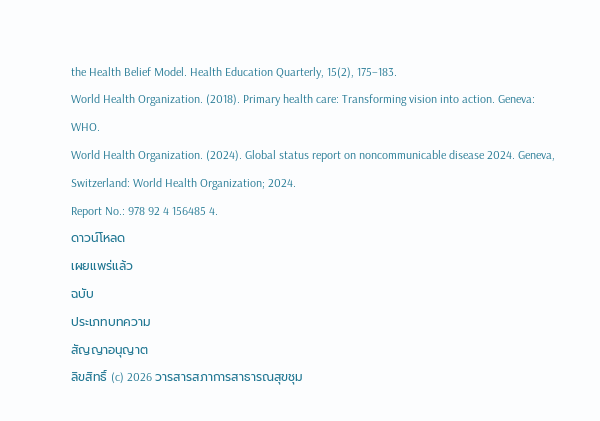the Health Belief Model. Health Education Quarterly, 15(2), 175–183.
World Health Organization. (2018). Primary health care: Transforming vision into action. Geneva: WHO.
World Health Organization. (2024). Global status report on noncommunicable disease 2024. Geneva, Switzerland: World Health Organization; 2024.
Report No.: 978 92 4 156485 4.
ดาวน์โหลด
เผยแพร่แล้ว
ฉบับ
ประเภทบทความ
สัญญาอนุญาต
ลิขสิทธิ์ (c) 2026 วารสารสภาการสาธารณสุขชุม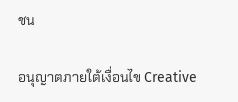ชน

อนุญาตภายใต้เงื่อนไข Creative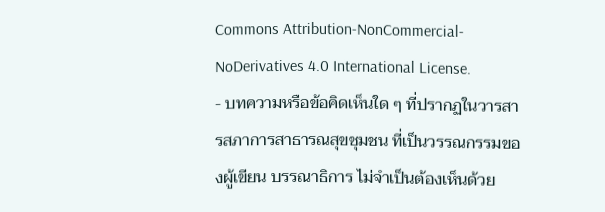Commons Attribution-NonCommercial-NoDerivatives 4.0 International License.
- บทความหรือข้อคิดเห็นใด ๆ ที่ปรากฏในวารสารสภาการสาธารณสุขชุมชน ที่เป็นวรรณกรรมของผู้เขียน บรรณาธิการ ไม่จำเป็นต้องเห็นด้วย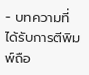- บทความที่ได้รับการตีพิมพ์ถือ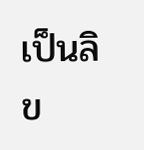เป็นลิข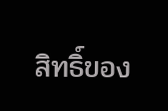สิทธิ์ของ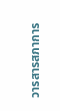วารสารสภาการ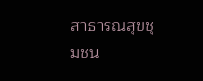สาธารณสุขชุมชน